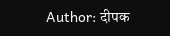Author: दीपक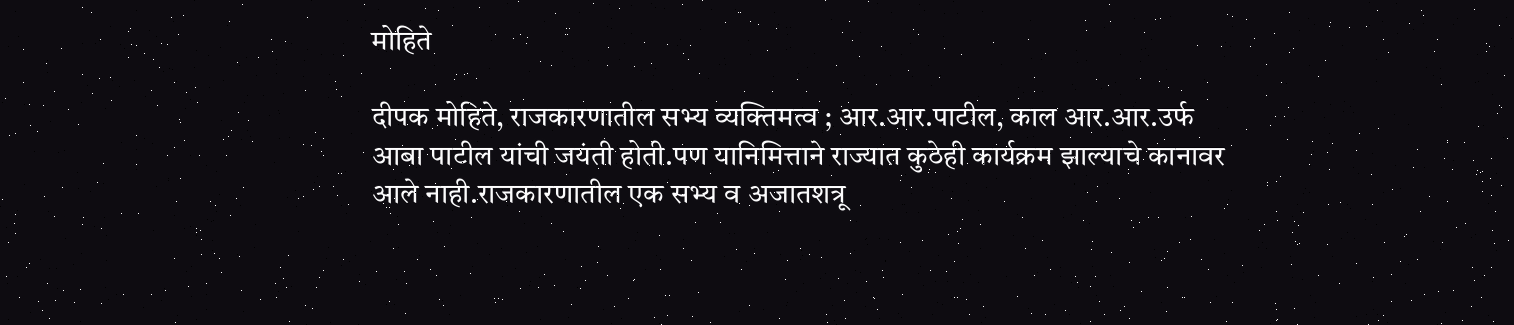मोहिते

दीपक मोहिते, राजकारणातील सभ्य व्यक्तिमत्व ; आर.आर.पाटील, काल आर.आर.उर्फ आबा पाटील यांची जयंती होती.पण यानिमित्ताने राज्यात कुठेही कार्यक्रम झाल्याचे कानावर आले नाही.राजकारणातील एक सभ्य व अजातशत्रू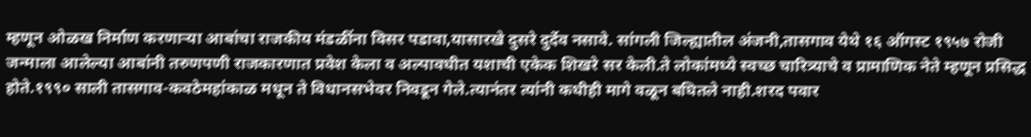म्हणून ओळख निर्माण करणाऱ्या आबांचा राजकीय मंडळींना विसर पडावा,यासारखे दुसरे दुर्देव नसावे. सांगली जिल्ह्यातील अंजनी,तासगाव येथे १६ ऑगस्ट १९५७ रोजी जन्माला आलेल्या आबांनी तरुणपणी राजकारणात प्रवेश केला व अल्पावधीत यशाची एकेक शिखरे सर केली.ते लोकांमध्ये स्वच्छ चारित्र्याचे व प्रामाणिक नेते म्हणून प्रसिद्ध होते.१९९० साली तासगाव-कवठेमहांकाळ मधून ते विधानसभेवर निवडून गेले.त्यानंतर त्यांनी कधीही मागे वळून बघितले नाही.शरद पवार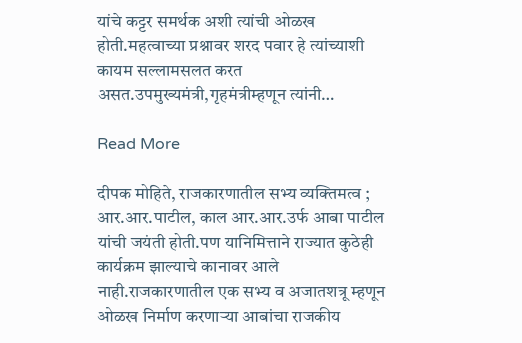यांचे कट्टर समर्थक अशी त्यांची ओळख होती.महत्वाच्या प्रश्नावर शरद पवार हे त्यांच्याशी कायम सल्लामसलत करत असत.उपमुख्यमंत्री,गृहमंत्रीम्हणून त्यांनी…

Read More

दीपक मोहिते, राजकारणातील सभ्य व्यक्तिमत्व ; आर.आर.पाटील, काल आर.आर.उर्फ आबा पाटील यांची जयंती होती.पण यानिमित्ताने राज्यात कुठेही कार्यक्रम झाल्याचे कानावर आले नाही.राजकारणातील एक सभ्य व अजातशत्रू म्हणून ओळख निर्माण करणाऱ्या आबांचा राजकीय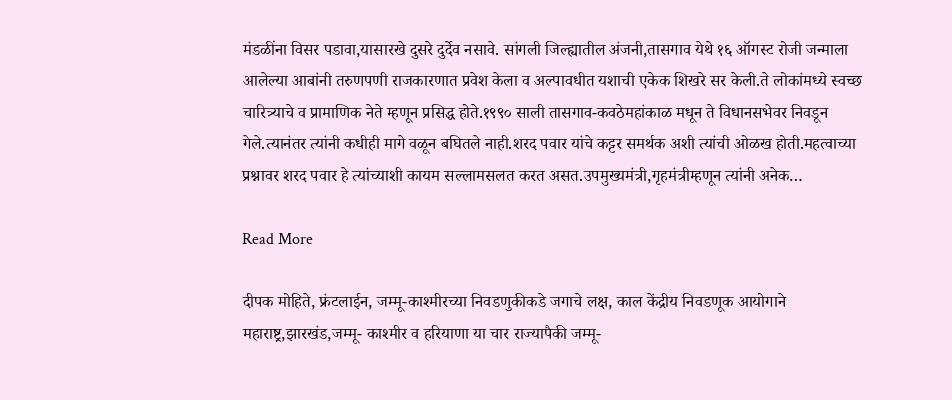मंडळींना विसर पडावा,यासारखे दुसरे दुर्देव नसावे. सांगली जिल्ह्यातील अंजनी,तासगाव येथे १६ ऑगस्ट रोजी जन्माला आलेल्या आबांनी तरुणपणी राजकारणात प्रवेश केला व अल्पावधीत यशाची एकेक शिखरे सर केली.ते लोकांमध्ये स्वच्छ चारित्र्याचे व प्रामाणिक नेते म्हणून प्रसिद्ध होते.१९९० साली तासगाव-कवठेमहांकाळ मधून ते विधानसभेवर निवडून गेले.त्यानंतर त्यांनी कधीही मागे वळून बघितले नाही.शरद पवार यांचे कट्टर समर्थक अशी त्यांची ओळख होती.महत्वाच्या प्रश्नावर शरद पवार हे त्यांच्याशी कायम सल्लामसलत करत असत.उपमुख्यमंत्री,गृहमंत्रीम्हणून त्यांनी अनेक…

Read More

दीपक मोहिते, फ्रंटलाईन, जम्मू-काश्मीरच्या निवडणुकीकडे जगाचे लक्ष, काल केंद्रीय निवडणूक आयोगाने महाराष्ट्र,झारखंड,जम्मू- काश्मीर व हरियाणा या चार राज्यापैकी जम्मू-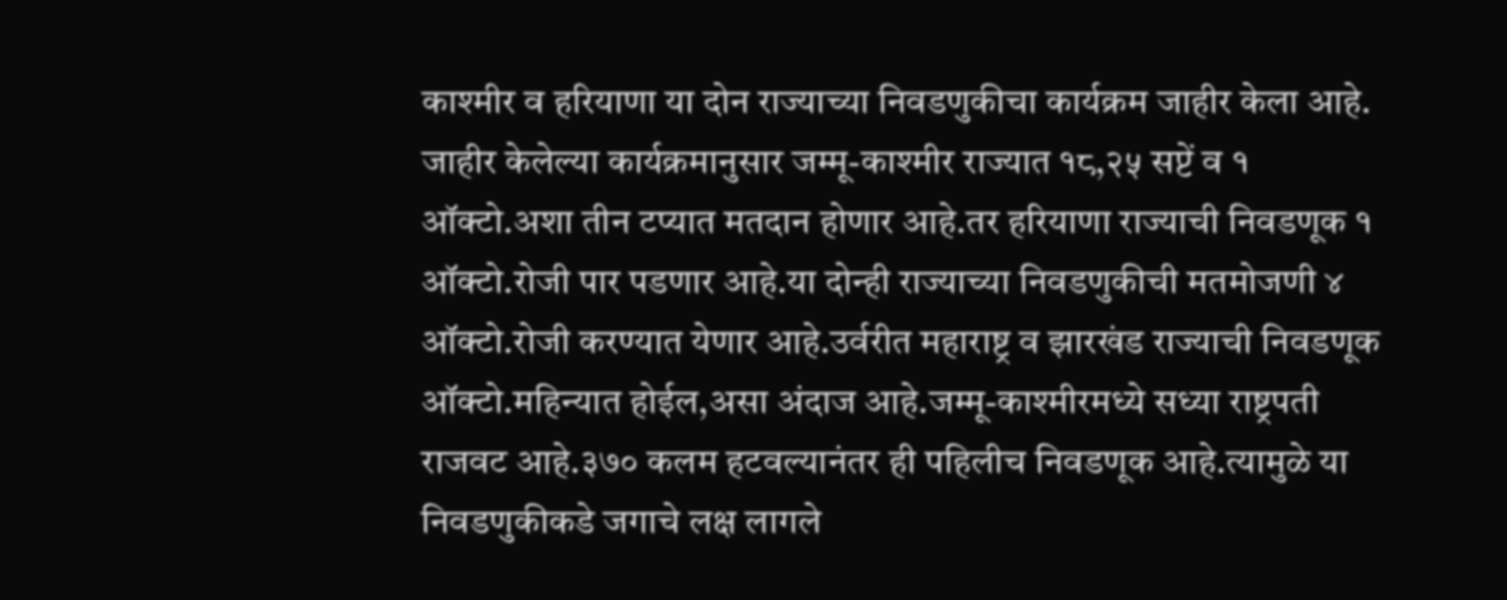काश्मीर व हरियाणा या दोन राज्याच्या निवडणुकीचा कार्यक्रम जाहीर केला आहे. जाहीर केलेल्या कार्यक्रमानुसार जम्मू-काश्मीर राज्यात १८,२५ सप्टें व १ ऑक्टो.अशा तीन टप्यात मतदान होणार आहे.तर हरियाणा राज्याची निवडणूक १ ऑक्टो.रोजी पार पडणार आहे.या दोन्ही राज्याच्या निवडणुकीची मतमोजणी ४ ऑक्टो.रोजी करण्यात येणार आहे.उर्वरीत महाराष्ट्र व झारखंड राज्याची निवडणूक ऑक्टो.महिन्यात होईल,असा अंदाज आहे.जम्मू-काश्मीरमध्ये सध्या राष्ट्रपती राजवट आहे.३७० कलम हटवल्यानंतर ही पहिलीच निवडणूक आहे.त्यामुळे या निवडणुकीकडे जगाचे लक्ष लागले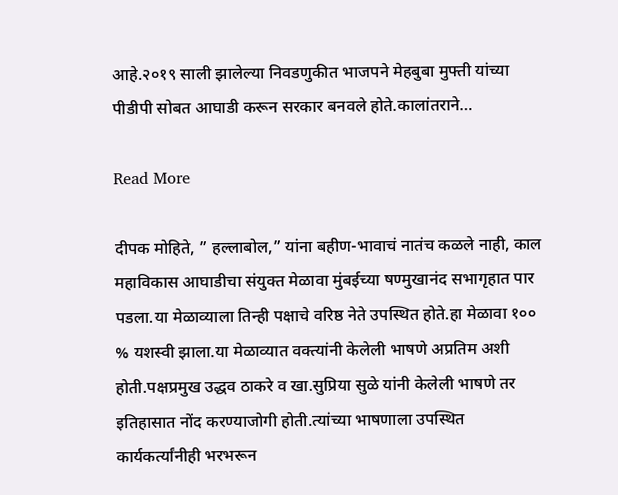आहे.२०१९ साली झालेल्या निवडणुकीत भाजपने मेहबुबा मुफ्ती यांच्या पीडीपी सोबत आघाडी करून सरकार बनवले होते.कालांतराने…

Read More

दीपक मोहिते, ” हल्लाबोल,” यांना बहीण-भावाचं नातंच कळले नाही, काल महाविकास आघाडीचा संयुक्त मेळावा मुंबईच्या षण्मुखानंद सभागृहात पार पडला.या मेळाव्याला तिन्ही पक्षाचे वरिष्ठ नेते उपस्थित होते.हा मेळावा १०० % यशस्वी झाला.या मेळाव्यात वक्त्यांनी केलेली भाषणे अप्रतिम अशी होती.पक्षप्रमुख उद्धव ठाकरे व खा.सुप्रिया सुळे यांनी केलेली भाषणे तर इतिहासात नोंद करण्याजोगी होती.त्यांच्या भाषणाला उपस्थित कार्यकर्त्यांनीही भरभरून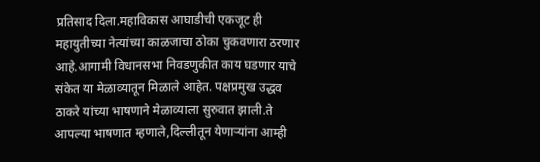प्रतिसाद दिला.महाविकास आघाडीची एकजूट ही महायुतीच्या नेत्यांच्या काळजाचा ठोका चुकवणारा ठरणार आहे.आगामी विधानसभा निवडणुकीत काय घडणार याचे संकेत या मेळाव्यातून मिळाले आहेत. पक्षप्रमुख उद्धव ठाकरे यांच्या भाषणाने मेळाव्याला सुरुवात झाली.ते आपल्या भाषणात म्हणाले,दिल्लीतून येणाऱ्यांना आम्ही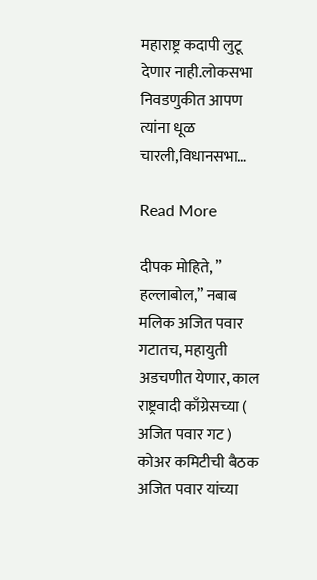महाराष्ट्र कदापी लुटू देणार नाही.लोकसभा निवडणुकीत आपण त्यांना धूळ चारली,विधानसभा…

Read More

दीपक मोहिते, ” हल्लाबोल,” नबाब मलिक अजित पवार गटातच, महायुती अडचणीत येणार, काल राष्ट्रवादी काँग्रेसच्या ( अजित पवार गट ) कोअर कमिटीची बैठक अजित पवार यांच्या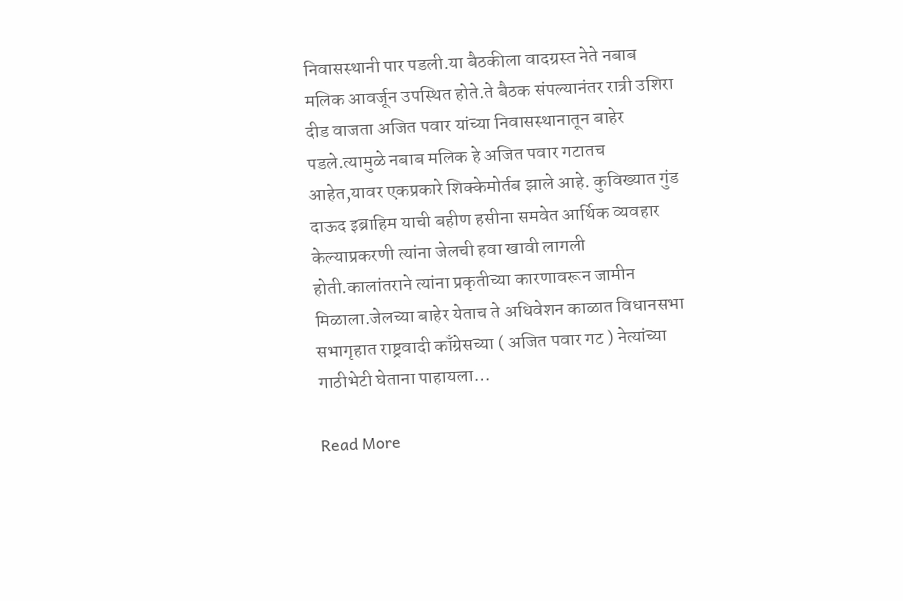निवासस्थानी पार पडली.या बैठकीला वादग्रस्त नेते नबाब मलिक आवर्जून उपस्थित होते.ते बैठक संपल्यानंतर रात्री उशिरा दीड वाजता अजित पवार यांच्या निवासस्थानातून बाहेर पडले.त्यामुळे नबाब मलिक हे अजित पवार गटातच आहेत,यावर एकप्रकारे शिक्केमोर्तब झाले आहे. कुविख्यात गुंड दाऊद इब्राहिम याची बहीण हसीना समवेत आर्थिक व्यवहार केल्याप्रकरणी त्यांना जेलची हवा खावी लागली होती.कालांतराने त्यांना प्रकृतीच्या कारणावरून जामीन मिळाला.जेलच्या बाहेर येताच ते अधिवेशन काळात विधानसभा सभागृहात राष्ट्रवादी काँग्रेसच्या ( अजित पवार गट ) नेत्यांच्या गाठीभेटी घेताना पाहायला…

Read More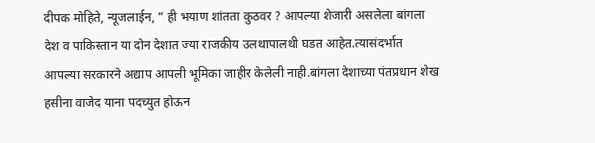दीपक मोहिते, न्यूजलाईन, ” ही भयाण शांतता कुठवर ? आपल्या शेजारी असलेला बांगला देश व पाकिस्तान या दोन देशात ज्या राजकीय उलथापालथी घडत आहेत.त्यासंदर्भात आपल्या सरकारने अद्याप आपली भूमिका जाहीर केलेली नाही.बांगला देशाच्या पंतप्रधान शेख हसीना वाजेद याना पदच्युत होऊन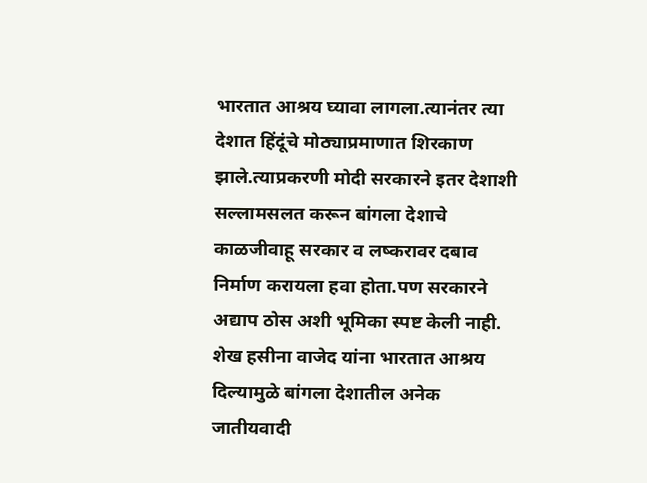भारतात आश्रय घ्यावा लागला.त्यानंतर त्या देशात हिंदूंचे मोठ्याप्रमाणात शिरकाण झाले.त्याप्रकरणी मोदी सरकारने इतर देशाशी सल्लामसलत करून बांगला देशाचे काळजीवाहू सरकार व लष्करावर दबाव निर्माण करायला हवा होता.पण सरकारने अद्याप ठोस अशी भूमिका स्पष्ट केली नाही. शेख हसीना वाजेद यांना भारतात आश्रय दिल्यामुळे बांगला देशातील अनेक जातीयवादी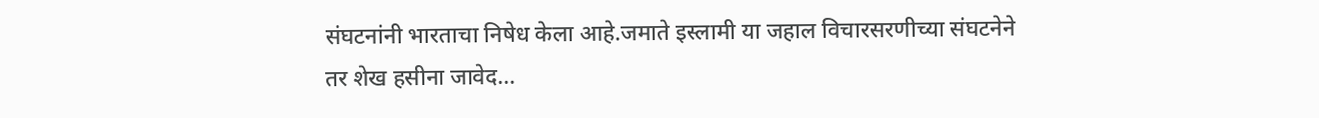संघटनांनी भारताचा निषेध केला आहे.जमाते इस्लामी या जहाल विचारसरणीच्या संघटनेने तर शेख हसीना जावेद…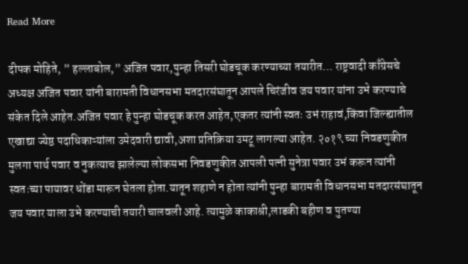Read More

दीपक मोहिते, ” हल्लाबोल,” अजित पवार,पुन्हा तिसरी घोडचूक करण्याच्या तयारीत… राष्ट्रवादी काँग्रेसचे अध्यक्ष अजित पवार यांनी बारामती विधानसभा मतदारसंघातून आपले चिरंजीव जय पवार यांना उभे करण्याचे संकेत दिले आहेत.अजित पवार हे पुन्हा घोडचूक करत आहेत,एकतर त्यांनी स्वतः उभं राहावं,किंवा जिल्ह्यातील एखाद्या ज्येष्ठ पदाधिकाऱ्यांला उमेदवारी द्यावी,अशा प्रतिक्रिया उमटू लागल्या आहेत. २०१९ च्या निवडणुकीत मुलगा पार्थ पवार व नुकत्याच झालेल्या लोकसभा निवडणुकीत आपली पत्नी सुनेत्रा पवार उभं करून त्यांनी स्वतःच्या पायावर धोंडा मारून घेतला होता.यातून शहाणे न होता त्यांनी पुन्हा बारामती विधानसभा मतदारसंघातून जय पवार याला उभे करण्याची तयारी चालवली आहे. त्यामुळे काकाश्री,लाडकी बहीण व पुतण्या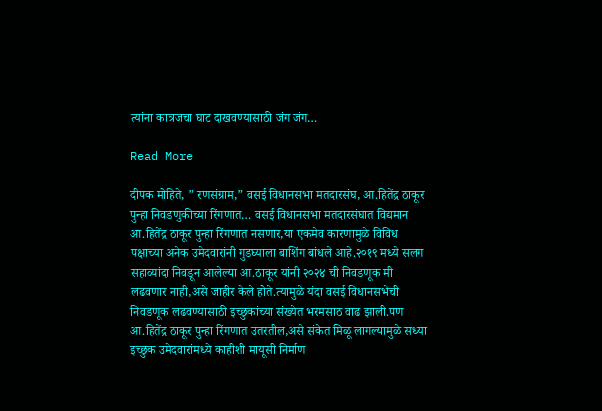त्यांना कात्रजचा घाट दाखवण्यासाठी जंग जंग…

Read More

दीपक मोहिते, ” रणसंग्राम,” वसई विधानसभा मतदारसंघ, आ.हितेंद्र ठाकूर पुन्हा निवडणुकीच्या रिंगणात… वसई विधानसभा मतदारसंघात विद्यमान आ.हितेंद्र ठाकूर पुन्हा रिंगणात नसणार,या एकमेव कारणामुळे विविध पक्षाच्या अनेक उमेदवारांनी गुडघ्याला बाशिंग बांधले आहे.२०१९ मध्ये सलग सहाव्यांदा निवडून आलेल्या आ.ठाकूर यांनी २०२४ ची निवडणूक मी लढवणार नाही,असे जाहीर केले होते.त्यामुळे यंदा वसई विधानसभेची निवडणूक लढवण्यासाठी इच्छुकांच्या संख्येत भरमसाठ वाढ झाली.पण आ.हितेंद्र ठाकूर पुन्हा रिंगणात उतरतील,असे संकेत मिळू लागल्यामुळे सध्या इच्छुक उमेदवारांमध्ये काहीशी मायूसी निर्माण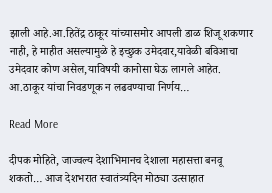झाली आहे.आ.हितेंद्र ठाकूर यांच्यासमोर आपली डाळ शिजू शकणार नाही, हे माहीत असल्यामुळे हे इच्छुक उमेदवार,यावेळी बविआचा उमेदवार कोण असेल,याविषयी कानोसा घेऊ लागले आहेत. आ.ठाकूर यांचा निवडणूक न लढवण्याचा निर्णय…

Read More

दीपक मोहिते, जाज्वल्य देशाभिमानच देशाला महासत्ता बनवू शकतो… आज देशभरात स्वातंत्र्यदिन मोठ्या उत्साहात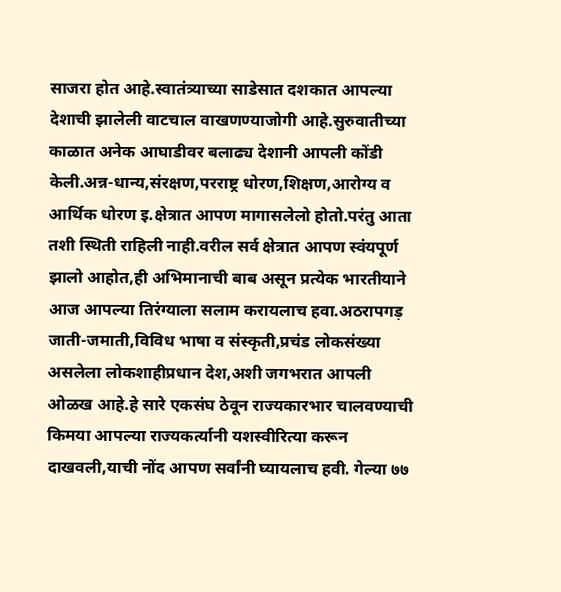साजरा होत आहे.स्वातंत्र्याच्या साडेसात दशकात आपल्या देशाची झालेली वाटचाल वाखणण्याजोगी आहे.सुरुवातीच्या काळात अनेक आघाडीवर बलाढ्य देशानी आपली कोंडी केली.अन्न-धान्य,संरक्षण,परराष्ट्र धोरण,शिक्षण,आरोग्य व आर्थिक धोरण इ.क्षेत्रात आपण मागासलेलो होतो.परंतु आता तशी स्थिती राहिली नाही.वरील सर्व क्षेत्रात आपण स्वंयपूर्ण झालो आहोत,ही अभिमानाची बाब असून प्रत्येक भारतीयाने आज आपल्या तिरंग्याला सलाम करायलाच हवा.अठरापगड़ जाती-जमाती,विविध भाषा व संस्कृती,प्रचंड लोकसंख्या असलेला लोकशाहीप्रधान देश,अशी जगभरात आपली ओळख आहे.हे सारे एकसंघ ठेवून राज्यकारभार चालवण्याची किमया आपल्या राज्यकर्त्यानी यशस्वीरित्या करून दाखवली,याची नोंद आपण सर्वांनी घ्यायलाच हवी. गेल्या ७७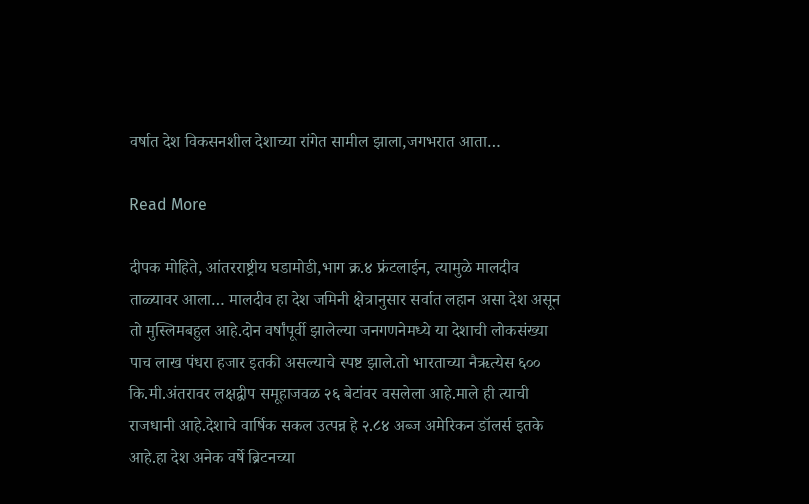वर्षात देश विकसनशील देशाच्या रांगेत सामील झाला,जगभरात आता…

Read More

दीपक मोहिते, आंतरराष्ट्रीय घडामोडी,भाग क्र.४ फ्रंटलाईन, त्यामुळे मालदीव ताळ्यावर आला… मालदीव हा देश जमिनी क्षेत्रानुसार सर्वात लहान असा देश असून तो मुस्लिमबहुल आहे.दोन वर्षांपूर्वी झालेल्या जनगणनेमध्ये या देशाची लोकसंख्या पाच लाख पंधरा हजार इतकी असल्याचे स्पष्ट झाले.तो भारताच्या नैऋत्येस ६०० कि.मी.अंतरावर लक्षद्वीप समूहाजवळ २६ बेटांवर वसलेला आहे.माले ही त्याची राजधानी आहे.देशाचे वार्षिक सकल उत्पन्न हे २.८४ अब्ज अमेरिकन डॉलर्स इतके आहे.हा देश अनेक वर्षे ब्रिटनच्या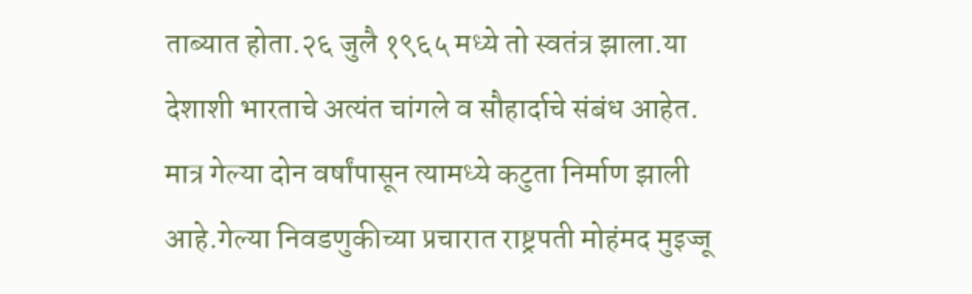ताब्यात होता.२६ जुलै १९६५ मध्ये तो स्वतंत्र झाला.या देशाशी भारताचे अत्यंत चांगले व सौहार्दाचे संबंध आहेत. मात्र गेल्या दोन वर्षांपासून त्यामध्ये कटुता निर्माण झाली आहे.गेल्या निवडणुकीच्या प्रचारात राष्ट्रपती मोहंमद मुइज्जू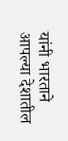यांनी भारताने आपल्या देशातील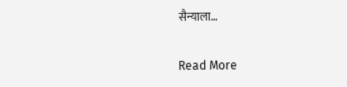सैन्याला…

Read More